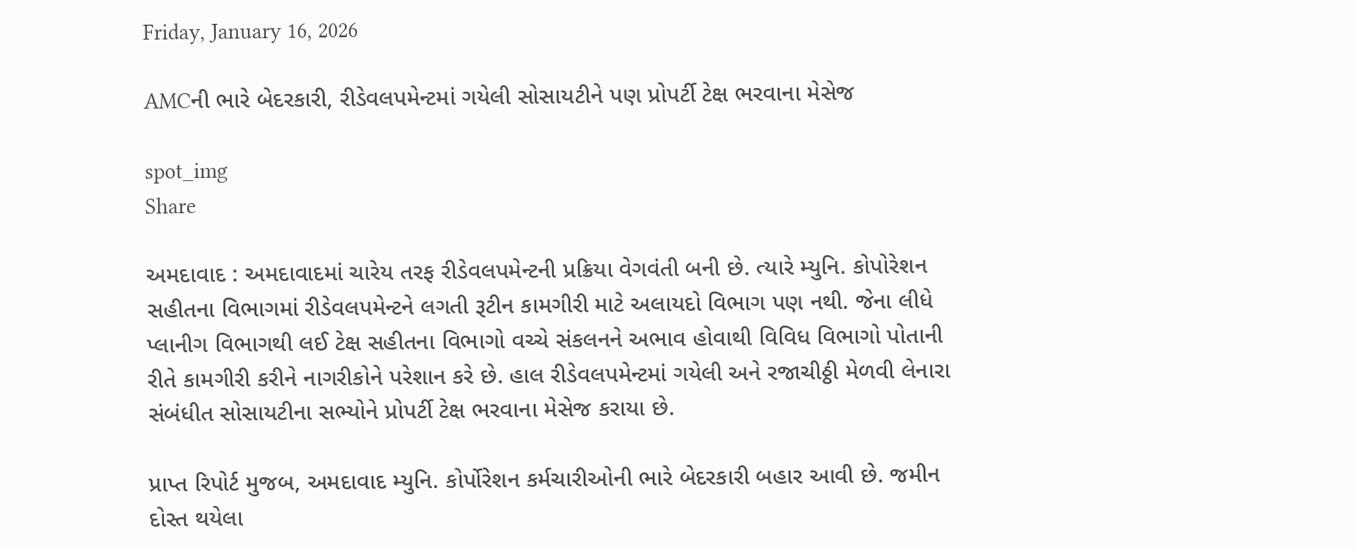Friday, January 16, 2026

AMCની ભારે બેદરકારી, રીડેવલપમેન્ટમાં ગયેલી સોસાયટીને પણ પ્રોપર્ટી ટેક્ષ ભરવાના મેસેજ

spot_img
Share

અમદાવાદ : અમદાવાદમાં ચારેય તરફ રીડેવલપમેન્ટની પ્રક્રિયા વેગવંતી બની છે. ત્યારે મ્યુનિ. કોપોરેશન સહીતના વિભાગમાં રીડેવલપમેન્ટને લગતી રૂટીન કામગીરી માટે અલાયદો વિભાગ પણ નથી. જેના લીધે પ્લાનીગ વિભાગથી લઈ ટેક્ષ સહીતના વિભાગો વચ્ચે સંકલનને અભાવ હોવાથી વિવિધ વિભાગો પોતાની રીતે કામગીરી કરીને નાગરીકોને પરેશાન કરે છે. હાલ રીડેવલપમેન્ટમાં ગયેલી અને રજાચીઠ્ઠી મેળવી લેનારા સંબંધીત સોસાયટીના સભ્યોને પ્રોપર્ટી ટેક્ષ ભરવાના મેસેજ કરાયા છે.

પ્રાપ્ત રિપોર્ટ મુજબ, અમદાવાદ મ્યુનિ. કોર્પોરેશન કર્મચારીઓની ભારે બેદરકારી બહાર આવી છે. જમીન દોસ્ત થયેલા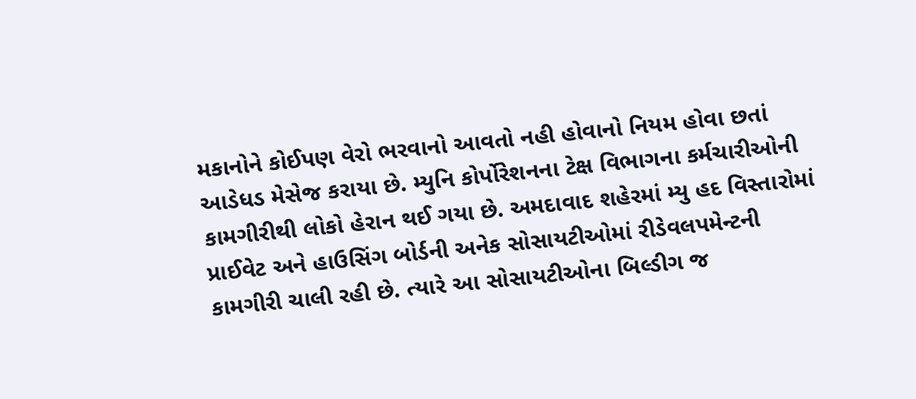મકાનોને કોઈપણ વેરો ભરવાનો આવતો નહી હોવાનો નિયમ હોવા છતાં આડેધડ મેસેજ કરાયા છે. મ્યુનિ કોર્પોરેશનના ટેક્ષ વિભાગના કર્મચારીઓની કામગીરીથી લોકો હેરાન થઈ ગયા છે. અમદાવાદ શહેરમાં મ્યુ હદ વિસ્તારોમાં પ્રાઈવેટ અને હાઉસિંગ બોર્ડની અનેક સોસાયટીઓમાં રીડેવલપમેન્ટની કામગીરી ચાલી રહી છે. ત્યારે આ સોસાયટીઓના બિલ્ડીગ જ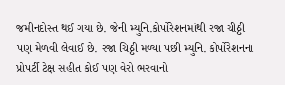જમીનદોસ્ત થઈ ગયા છે. જેની મ્યુનિ.કોર્પોરેશનમાંથી રજા ચીઠ્ઠી પણ મેળવી લેવાઈ છે. રજા ચિઠ્ઠી મળ્યા પછી મ્યુનિ. કોર્પોરેશનના પ્રોપર્ટી ટેક્ષ સહીત કોઈ પણ વેરો ભરવાનો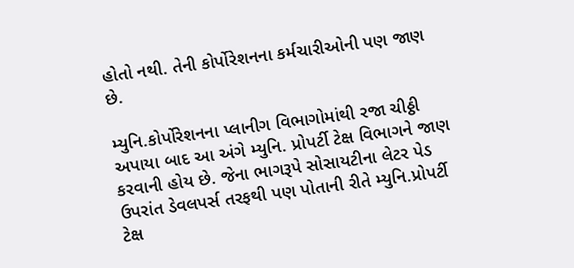હોતો નથી. તેની કોર્પોરેશનના કર્મચારીઓની પણ જાણ છે.

મ્યુનિ.કોર્પોરેશનના પ્લાનીગ વિભાગોમાંથી રજા ચીઠ્ઠી અપાયા બાદ આ અંગે મ્યુનિ. પ્રોપર્ટી ટેક્ષ વિભાગને જાણ કરવાની હોય છે. જેના ભાગરૂપે સોસાયટીના લેટર પેડ ઉપરાંત ડેવલપર્સ તરફથી પણ પોતાની રીતે મ્યુનિ.પ્રોપર્ટી ટેક્ષ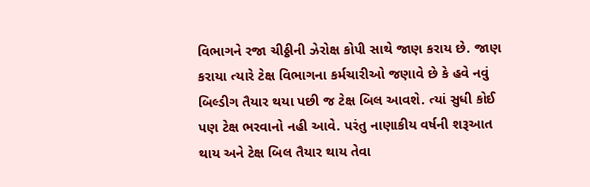વિભાગને રજા ચીઠ્ઠીની ઝેરોક્ષ કોપી સાથે જાણ કરાય છે. જાણ કરાયા ત્યારે ટેક્ષ વિભાગના કર્મચારીઓ જણાવે છે કે હવે નવું બિલ્ડીગ તૈયાર થયા પછી જ ટેક્ષ બિલ આવશે. ત્યાં સુધી કોઈ પણ ટેક્ષ ભરવાનો નહી આવે. પરંતુ નાણાકીય વર્ષની શરૂઆત થાય અને ટેક્ષ બિલ તૈયાર થાય તેવા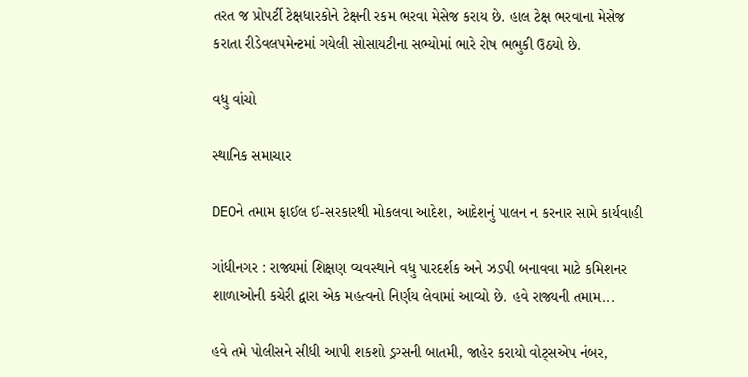તરત જ પ્રોપર્ટી ટેક્ષધારકોને ટેક્ષની રકમ ભરવા મેસેજ કરાય છે. હાલ ટેક્ષ ભરવાના મેસેજ કરાતા રીડેવલપમેન્ટમાં ગયેલી સોસાયટીના સભ્યોમાં ભારે રોષ ભભુકી ઉઠયો છે.

વધુ વાંચો

સ્થાનિક સમાચાર

DEOને તમામ ફાઈલ ઈ-સરકારથી મોકલવા આદેશ, આદેશનું પાલન ન કરનાર સામે કાર્યવાહી

ગાંધીનગર : રાજ્યમાં શિક્ષણ વ્યવસ્થાને વધુ પારદર્શક અને ઝડપી બનાવવા માટે કમિશનર શાળાઓની કચેરી દ્વારા એક મહત્વનો નિર્ણય લેવામાં આવ્યો છે. હવે રાજ્યની તમામ...

હવે તમે પોલીસને સીધી આપી શકશો ડ્રગ્સની બાતમી, જાહેર કરાયો વોટ્સએપ નંબર,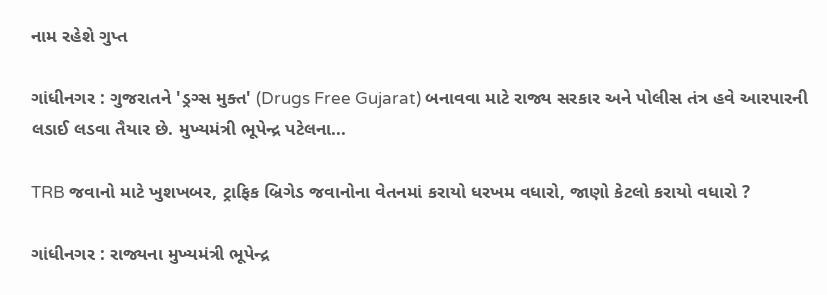નામ રહેશે ગુપ્ત

ગાંધીનગર : ગુજરાતને 'ડ્રગ્સ મુક્ત' (Drugs Free Gujarat) બનાવવા માટે રાજ્ય સરકાર અને પોલીસ તંત્ર હવે આરપારની લડાઈ લડવા તૈયાર છે. મુખ્યમંત્રી ભૂપેન્દ્ર પટેલના...

TRB જવાનો માટે ખુશખબર, ટ્રાફિક બ્રિગેડ જવાનોના વેતનમાં કરાયો ધરખમ વધારો, જાણો કેટલો કરાયો વધારો ?

ગાંધીનગર : રાજ્યના મુખ્યમંત્રી ભૂપેન્દ્ર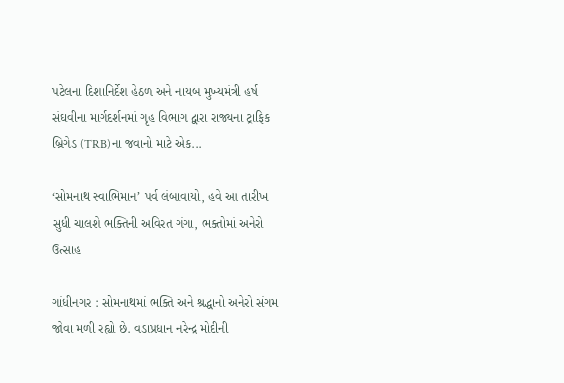પટેલના દિશાનિર્દેશ હેઠળ અને નાયબ મુખ્યમંત્રી હર્ષ સંઘવીના માર્ગદર્શનમાં ગૃહ વિભાગ દ્વારા રાજ્યના ટ્રાફિક બ્રિગેડ (TRB)ના જવાનો માટે એક...

‘સોમનાથ સ્વાભિમાન’ પર્વ લંબાવાયો, હવે આ તારીખ સુધી ચાલશે ભક્તિની અવિરત ગંગા, ભક્તોમાં અનેરો ઉત્સાહ

ગાંધીનગર : સોમનાથમાં ભક્તિ અને શ્રદ્ધાનો અનેરો સંગમ જોવા મળી રહ્યો છે. વડાપ્રધાન નરેન્દ્ર મોદીની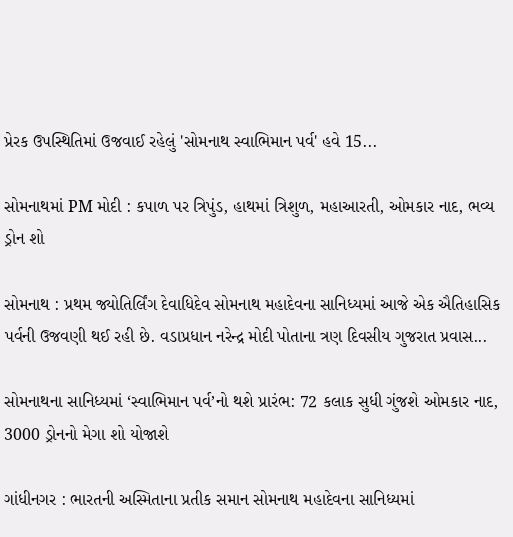પ્રેરક ઉપસ્થિતિમાં ઉજવાઈ રહેલું 'સોમનાથ સ્વાભિમાન પર્વ' હવે 15...

સોમનાથમાં PM મોદી : કપાળ પર ત્રિપુંડ, હાથમાં ત્રિશુળ, મહાઆરતી, ઓમકાર નાદ, ભવ્ય ડ્રોન શો

સોમનાથ : પ્રથમ જ્યોતિર્લિંગ દેવાધિદેવ સોમનાથ મહાદેવના સાનિધ્યમાં આજે એક ઐતિહાસિક પર્વની ઉજવણી થઈ રહી છે. વડાપ્રધાન નરેન્દ્ર મોદી પોતાના ત્રણ દિવસીય ગુજરાત પ્રવાસ...

સોમનાથના સાનિધ્યમાં ‘સ્વાભિમાન પર્વ’નો થશે પ્રારંભ: 72 કલાક સુધી ગુંજશે ઓમકાર નાદ, 3000 ડ્રોનનો મેગા શો યોજાશે

ગાંધીનગર : ભારતની અસ્મિતાના પ્રતીક સમાન સોમનાથ મહાદેવના સાનિધ્યમાં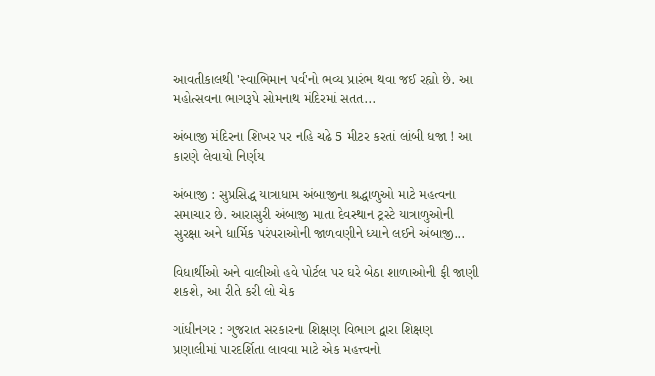આવતીકાલથી 'સ્વાભિમાન પર્વ'નો ભવ્ય પ્રારંભ થવા જઈ રહ્યો છે. આ મહોત્સવના ભાગરૂપે સોમનાથ મંદિરમાં સતત...

અંબાજી મંદિરના શિખર પર નહિ ચઢે 5 મીટર કરતાં લાંબી ધજા ! આ કારણે લેવાયો નિર્ણય

અંબાજી : સુપ્રસિદ્ધ યાત્રાધામ અંબાજીના શ્રદ્ધાળુઓ માટે મહત્વના સમાચાર છે. આરાસુરી અંબાજી માતા દેવસ્થાન ટ્રસ્ટે યાત્રાળુઓની સુરક્ષા અને ધાર્મિક પરંપરાઓની જાળવણીને ધ્યાને લઈને અંબાજી...

વિધાર્થીઓ અને વાલીઓ હવે પોર્ટલ પર ઘરે બેઠા શાળાઓની ફી જાણી શકશે, આ રીતે કરી લો ચેક

ગાંધીનગર : ગુજરાત સરકારના શિક્ષણ વિભાગ દ્વારા શિક્ષણ પ્રણાલીમાં પારદર્શિતા લાવવા માટે એક મહત્ત્વનો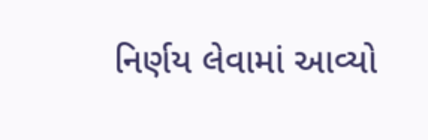નિર્ણય લેવામાં આવ્યો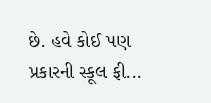છે. હવે કોઈ પણ પ્રકારની સ્કૂલ ફી...